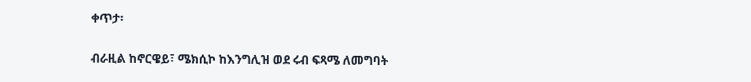ቀጥታ፡

ብራዚል ከኖርዌይ፣ ሜክሲኮ ከእንግሊዝ ወደ ሩብ ፍጻሜ ለመግባት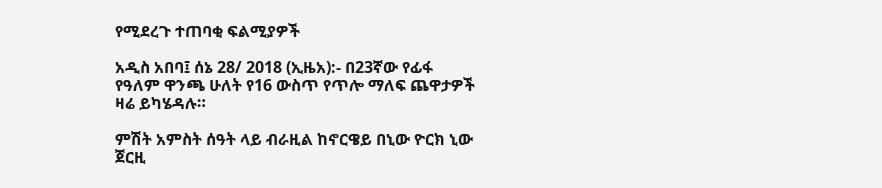የሚደረጉ ተጠባቂ ፍልሚያዎች

አዲስ አበባ፤ ሰኔ 28/ 2018 (ኢዜአ):- በ23ኛው የፊፋ የዓለም ዋንጫ ሁለት የ16 ውስጥ የጥሎ ማለፍ ጨዋታዎች ዛሬ ይካሄዳሉ።

ምሽት አምስት ሰዓት ላይ ብራዚል ከኖርዌይ በኒው ዮርክ ኒው ጀርዚ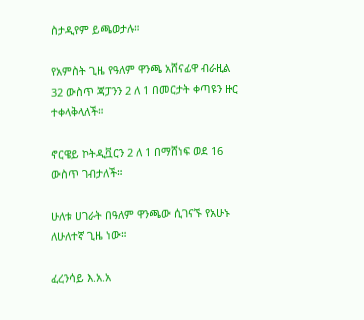ስታዲየም ይጫወታሉ።

የአምስት ጊዜ የዓለም ዋንጫ አሸናፊዋ ብራዚል 32 ውስጥ ጃፓንን 2 ለ 1 በመርታት ቀጣዩን ዙር ተቀላቅላለች።

ኖርዌይ ኮትዲቯርን 2 ለ 1 በማሸነፍ ወደ 16 ውስጥ ገብታለች።

ሁለቱ ሀገራት በዓለም ዋንጫው ሲገናኙ የአሁኑ ለሁለተኛ ጊዜ ነው።

ፈረንሳይ እ.አ.አ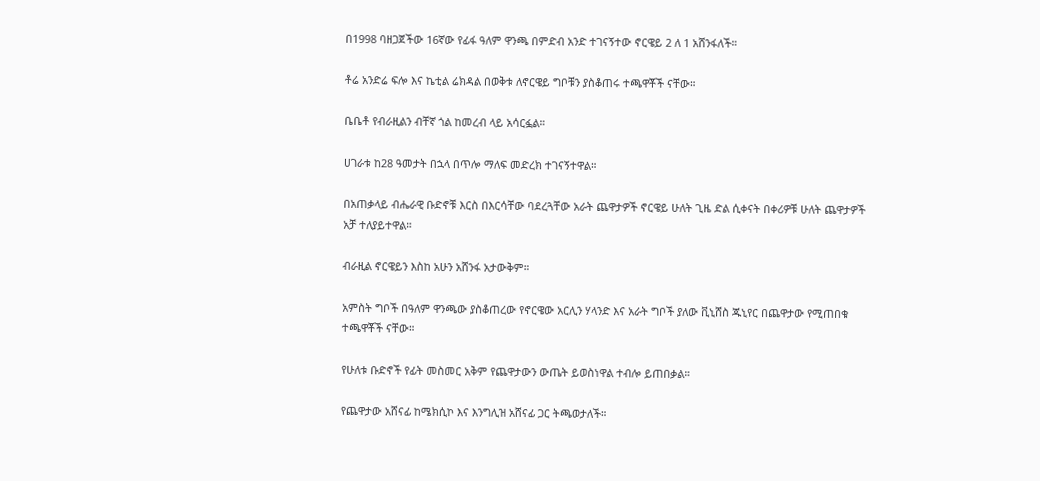በ1998 ባዘጋጀችው 16ኛው የፊፋ ዓለም ዋንጫ በምድብ አንድ ተገናኝተው ኖርዌይ 2 ለ 1 አሸንፋለች።

ቶሬ አንድሬ ፍሎ እና ኬቲል ሬክዳል በወቅቱ ለኖርዌይ ግቦቹን ያስቆጠሩ ተጫዋቾች ናቸው።

ቤቤቶ የብራዚልን ብቸኛ ጎል ከመረብ ላይ አሳርፏል።

ሀገራቱ ከ28 ዓመታት በኋላ በጥሎ ማለፍ መድረክ ተገናኝተዋል።

በአጠቃላይ ብሔራዊ ቡድኖቹ እርስ በእርሳቸው ባደረጓቸው አራት ጨዋታዎች ኖርዌይ ሁለት ጊዜ ድል ሲቀናት በቀሪዎቹ ሁለት ጨዋታዎች አቻ ተለያይተዋል።

ብራዚል ኖርዌይን እስከ አሁን አሸንፋ አታውቅም።

አምስት ግቦች በዓለም ዋንጫው ያስቆጠረው የኖርዌው አርሊን ሃላንድ እና አራት ግቦች ያለው ቪኒሸስ ጁኒየር በጨዋታው የሚጠበቁ ተጫዋቾች ናቸው።

የሁለቱ ቡድኖች የፊት መስመር አቅም የጨዋታውን ውጤት ይወስነዋል ተብሎ ይጠበቃል።

የጨዋታው አሸናፊ ከሜክሲኮ እና እንግሊዝ አሸናፊ ጋር ትጫወታለች።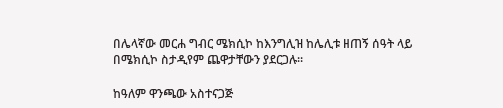በሌላኛው መርሐ ግብር ሜክሲኮ ከእንግሊዝ ከሌሊቱ ዘጠኝ ሰዓት ላይ በሜክሲኮ ስታዲየም ጨዋታቸውን ያደርጋሉ።

ከዓለም ዋንጫው አስተናጋጅ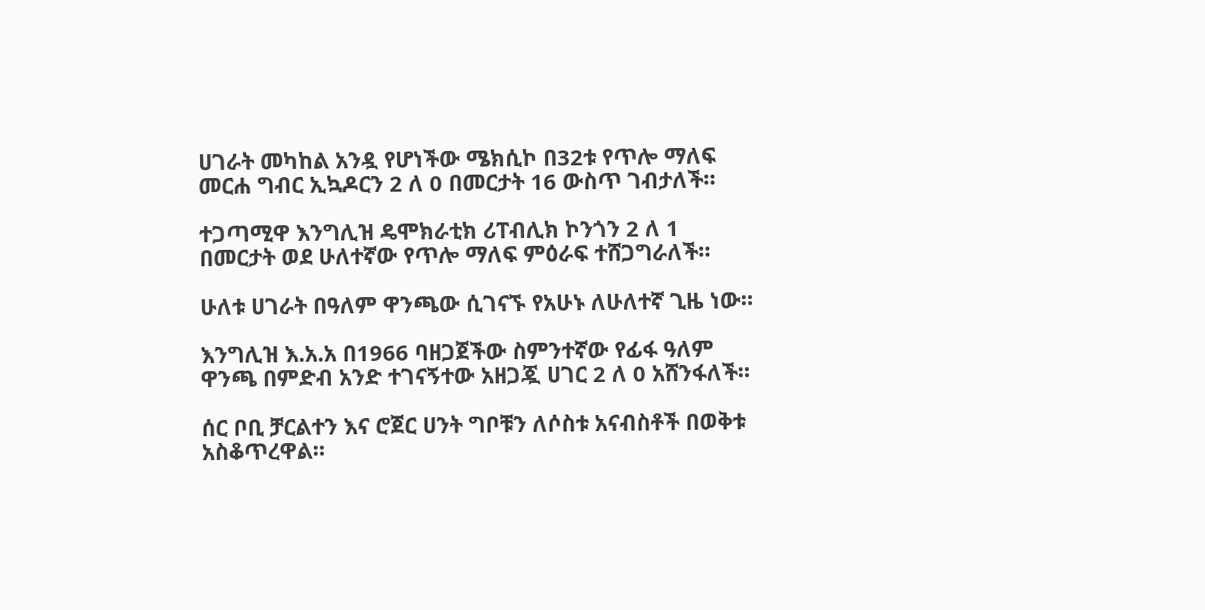ሀገራት መካከል አንዷ የሆነችው ሜክሲኮ በ32ቱ የጥሎ ማለፍ መርሐ ግብር ኢኳዶርን 2 ለ 0 በመርታት 16 ውስጥ ገብታለች።

ተጋጣሚዋ እንግሊዝ ዴሞክራቲክ ሪፐብሊክ ኮንጎን 2 ለ 1 በመርታት ወደ ሁለተኛው የጥሎ ማለፍ ምዕራፍ ተሸጋግራለች።

ሁለቱ ሀገራት በዓለም ዋንጫው ሲገናኙ የአሁኑ ለሁለተኛ ጊዜ ነው።

እንግሊዝ እ.አ.አ በ1966 ባዘጋጀችው ስምንተኛው የፊፋ ዓለም ዋንጫ በምድብ አንድ ተገናኝተው አዘጋጇ ሀገር 2 ለ 0 አሸንፋለች።

ሰር ቦቢ ቻርልተን እና ሮጀር ሀንት ግቦቹን ለሶስቱ አናብስቶች በወቅቱ አስቆጥረዋል።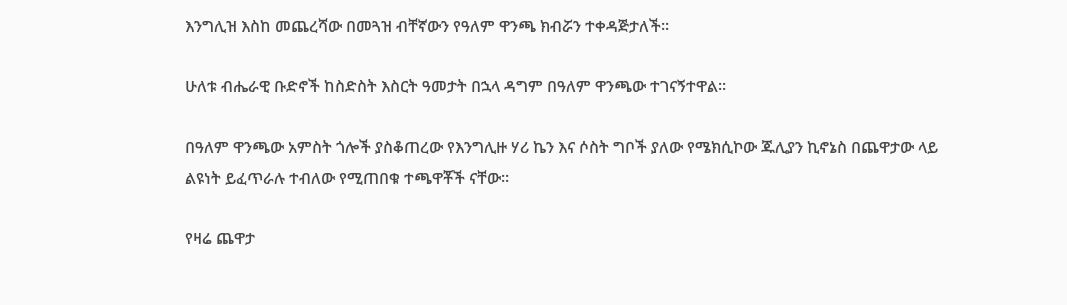እንግሊዝ እስከ መጨረሻው በመጓዝ ብቸኛውን የዓለም ዋንጫ ክብሯን ተቀዳጅታለች።

ሁለቱ ብሔራዊ ቡድኖች ከስድስት እስርት ዓመታት በኋላ ዳግም በዓለም ዋንጫው ተገናኝተዋል።

በዓለም ዋንጫው አምስት ጎሎች ያስቆጠረው የእንግሊዙ ሃሪ ኬን እና ሶስት ግቦች ያለው የሜክሲኮው ጁሊያን ኪኖኔስ በጨዋታው ላይ ልዩነት ይፈጥራሉ ተብለው የሚጠበቁ ተጫዋቾች ናቸው።

የዛሬ ጨዋታ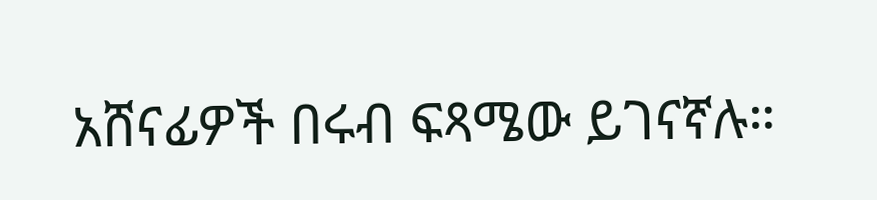አሸናፊዎች በሩብ ፍጻሜው ይገናኛሉ።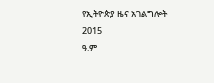የኢትዮጵያ ዜና አገልግሎት
2015
ዓ.ም